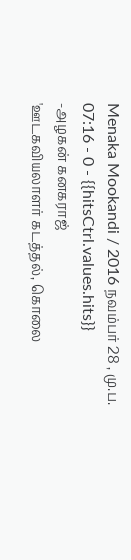Menaka Mookandi / 2016 நவம்பர் 28 , மு.ப. 07:16 - 0 - {{hitsCtrl.values.hits}}
-அழகன் கனகராஜ்
'ஊடகவியலாளர் கடத்தல், கொலை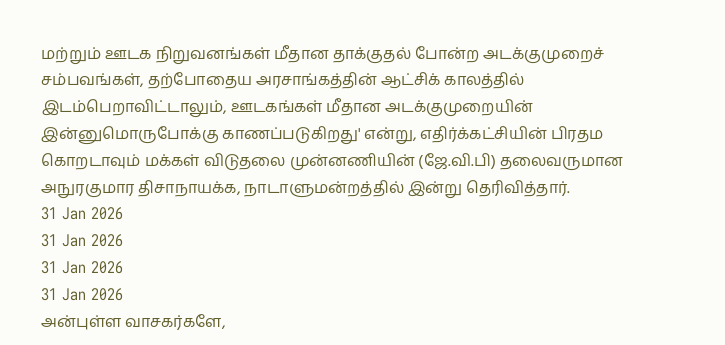மற்றும் ஊடக நிறுவனங்கள் மீதான தாக்குதல் போன்ற அடக்குமுறைச் சம்பவங்கள், தற்போதைய அரசாங்கத்தின் ஆட்சிக் காலத்தில் இடம்பெறாவிட்டாலும், ஊடகங்கள் மீதான அடக்குமுறையின் இன்னுமொருபோக்கு காணப்படுகிறது' என்று, எதிர்க்கட்சியின் பிரதம கொறடாவும் மக்கள் விடுதலை முன்னணியின் (ஜே.வி.பி) தலைவருமான அநுரகுமார திசாநாயக்க, நாடாளுமன்றத்தில் இன்று தெரிவித்தார்.
31 Jan 2026
31 Jan 2026
31 Jan 2026
31 Jan 2026
அன்புள்ள வாசகர்களே,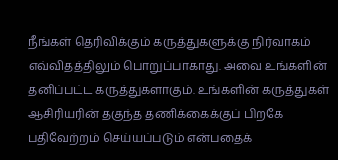நீங்கள் தெரிவிக்கும் கருத்துகளுக்கு நிர்வாகம் எவ்விதத்திலும் பொறுப்பாகாது. அவை உங்களின் தனிப்பட்ட கருத்துகளாகும். உங்களின் கருத்துகள் ஆசிரியரின் தகுந்த தணிக்கைக்குப் பிறகே பதிவேற்றம் செய்யப்படும் என்பதைக்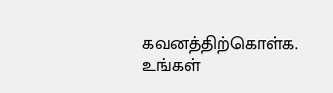கவனத்திற்கொள்க. உங்கள்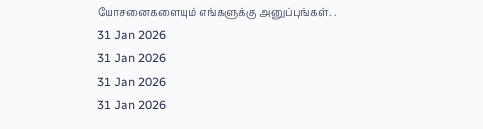யோசனைகளையும் எங்களுக்கு அனுப்புங்கள். .
31 Jan 2026
31 Jan 2026
31 Jan 2026
31 Jan 2026